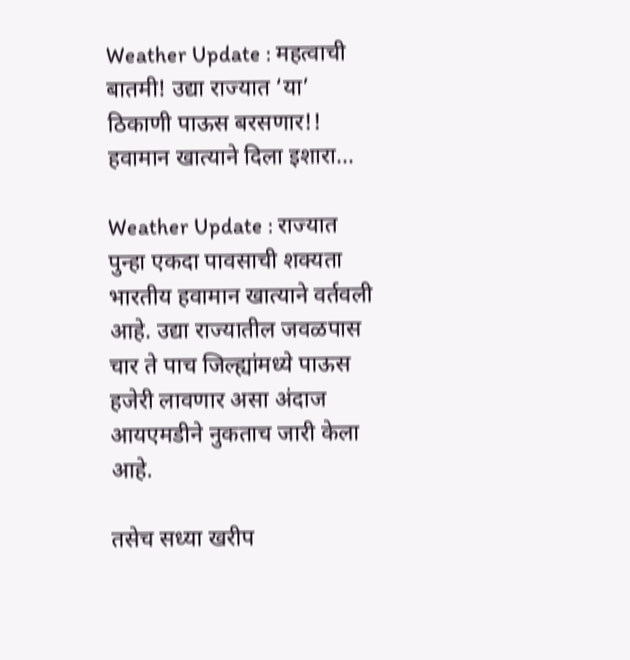Weather Update : महत्वाची बातमी! उद्या राज्यात ‘या’ ठिकाणी पाऊस बरसणार!! हवामान खात्याने दिला इशारा…

Weather Update : राज्यात पुन्हा एकदा पावसाची शक्यता भारतीय हवामान खात्याने वर्तवली आहे. उद्या राज्यातील जवळपास चार ते पाच जिल्ह्यांमध्ये पाऊस हजेरी लावणार असा अंदाज आयएमडीने नुकताच जारी केला आहे.

तसेच सध्या खरीप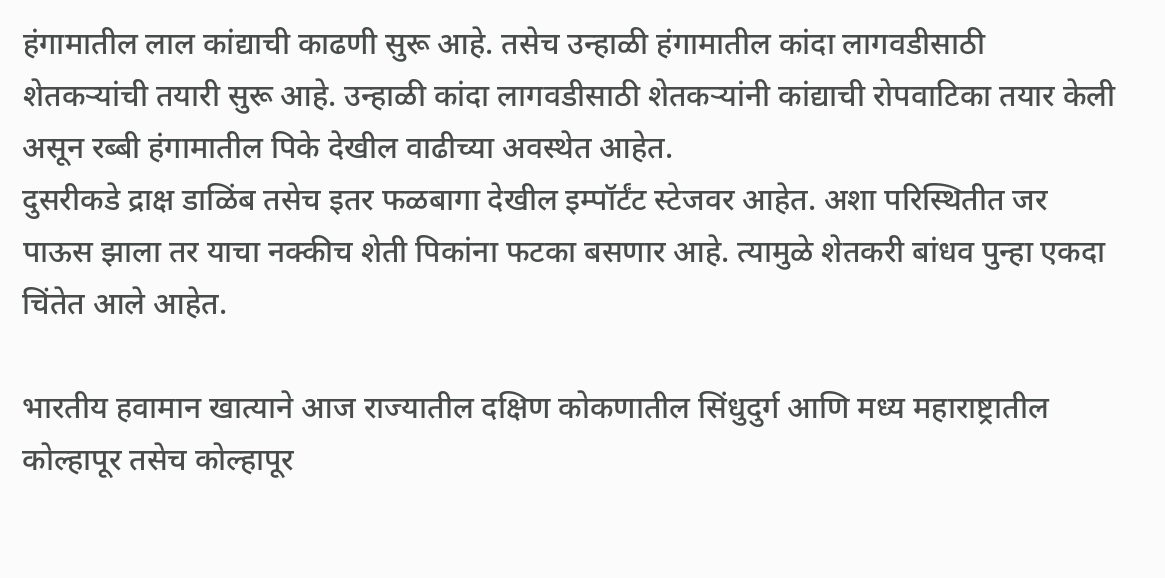हंगामातील लाल कांद्याची काढणी सुरू आहे. तसेच उन्हाळी हंगामातील कांदा लागवडीसाठी शेतकऱ्यांची तयारी सुरू आहे. उन्हाळी कांदा लागवडीसाठी शेतकऱ्यांनी कांद्याची रोपवाटिका तयार केली असून रब्बी हंगामातील पिके देखील वाढीच्या अवस्थेत आहेत.
दुसरीकडे द्राक्ष डाळिंब तसेच इतर फळबागा देखील इम्पॉर्टंट स्टेजवर आहेत. अशा परिस्थितीत जर पाऊस झाला तर याचा नक्कीच शेती पिकांना फटका बसणार आहे. त्यामुळे शेतकरी बांधव पुन्हा एकदा चिंतेत आले आहेत.

भारतीय हवामान खात्याने आज राज्यातील दक्षिण कोकणातील सिंधुदुर्ग आणि मध्य महाराष्ट्रातील कोल्हापूर तसेच कोल्हापूर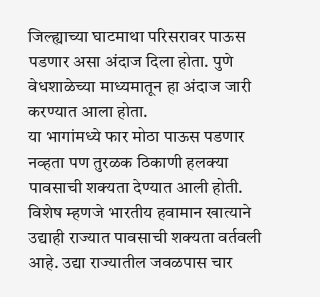जिल्ह्याच्या घाटमाथा परिसरावर पाऊस पडणार असा अंदाज दिला होता. पुणे वेधशाळेच्या माध्यमातून हा अंदाज जारी करण्यात आला होता.
या भागांमध्ये फार मोठा पाऊस पडणार नव्हता पण तुरळक ठिकाणी हलक्या पावसाची शक्यता देण्यात आली होती. विशेष म्हणजे भारतीय हवामान खात्याने उद्याही राज्यात पावसाची शक्यता वर्तवली आहे. उद्या राज्यातील जवळपास चार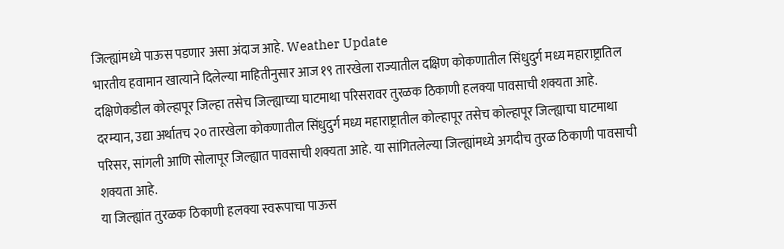जिल्ह्यांमध्ये पाऊस पडणार असा अंदाज आहे. Weather Update
भारतीय हवामान खात्याने दिलेल्या माहितीनुसार आज १९ तारखेला राज्यातील दक्षिण कोकणातील सिंधुदुर्ग मध्य महाराष्ट्रातिल दक्षिणेकडील कोल्हापूर जिल्हा तसेच जिल्ह्याच्या घाटमाथा परिसरावर तुरळक ठिकाणी हलक्या पावसाची शक्यता आहे.
दरम्यान, उद्या अर्थातच २० तारखेला कोकणातील सिंधुदुर्ग मध्य महाराष्ट्रातील कोल्हापूर तसेच कोल्हापूर जिल्ह्याचा घाटमाथा परिसर, सांगली आणि सोलापूर जिल्ह्यात पावसाची शक्यता आहे. या सांगितलेल्या जिल्ह्यांमध्ये अगदीच तुरळ ठिकाणी पावसाची शक्यता आहे.
या जिल्ह्यांत तुरळक ठिकाणी हलक्या स्वरूपाचा पाऊस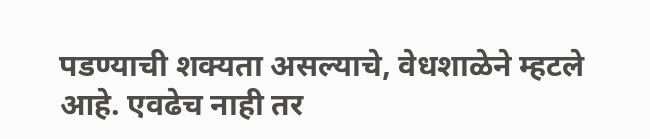पडण्याची शक्यता असल्याचे, वेधशाळेने म्हटले आहे. एवढेच नाही तर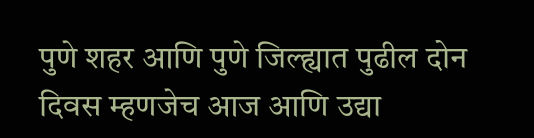पुणे शहर आणि पुणे जिल्ह्यात पुढील दोन दिवस म्हणजेच आज आणि उद्या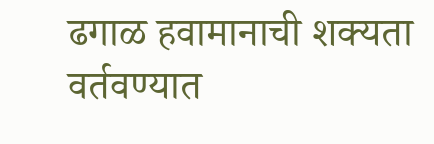ढगाळ हवामानाची शक्यता वर्तवण्यात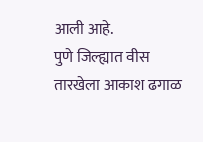आली आहे.
पुणे जिल्ह्यात वीस तारखेला आकाश ढगाळ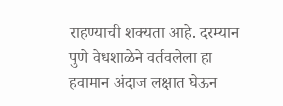राहण्याची शक्यता आहे. दरम्यान पुणे वेधशाळेने वर्तवलेला हा हवामान अंदाज लक्षात घेऊन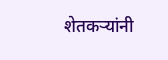शेतकऱ्यांनी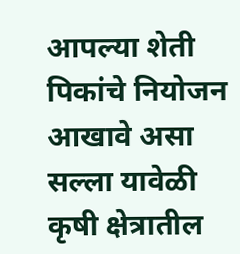आपल्या शेती पिकांचे नियोजन आखावे असा सल्ला यावेळी कृषी क्षेत्रातील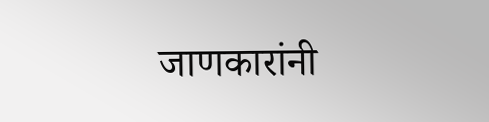जाणकारांनी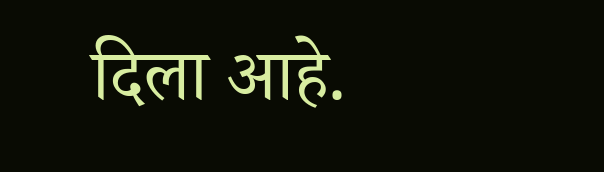दिला आहे.